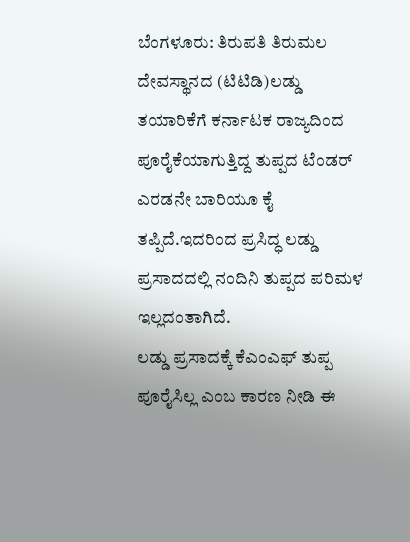ಬೆಂಗಳೂರು: ತಿರುಪತಿ ತಿರುಮಲ ದೇವಸ್ಥಾನದ (ಟಿಟಿಡಿ)ಲಡ್ಡು ತಯಾರಿಕೆಗೆ ಕರ್ನಾಟಕ ರಾಜ್ಯದಿಂದ ಪೂರೈಕೆಯಾಗುತ್ತಿದ್ದ ತುಪ್ಪದ ಟೆಂಡರ್ ಎರಡನೇ ಬಾರಿಯೂ ಕೈ ತಪ್ಪಿದೆ.ಇದರಿಂದ ಪ್ರಸಿದ್ಧ ಲಡ್ಡು ಪ್ರಸಾದದಲ್ಲಿ ನಂದಿನಿ ತುಪ್ಪದ ಪರಿಮಳ ಇಲ್ಲದಂತಾಗಿದೆ.
ಲಡ್ಡು ಪ್ರಸಾದಕ್ಕೆ ಕೆಎಂಎಫ್ ತುಪ್ಪ ಪೂರೈಸಿಲ್ಲ ಎಂಬ ಕಾರಣ ನೀಡಿ ಈ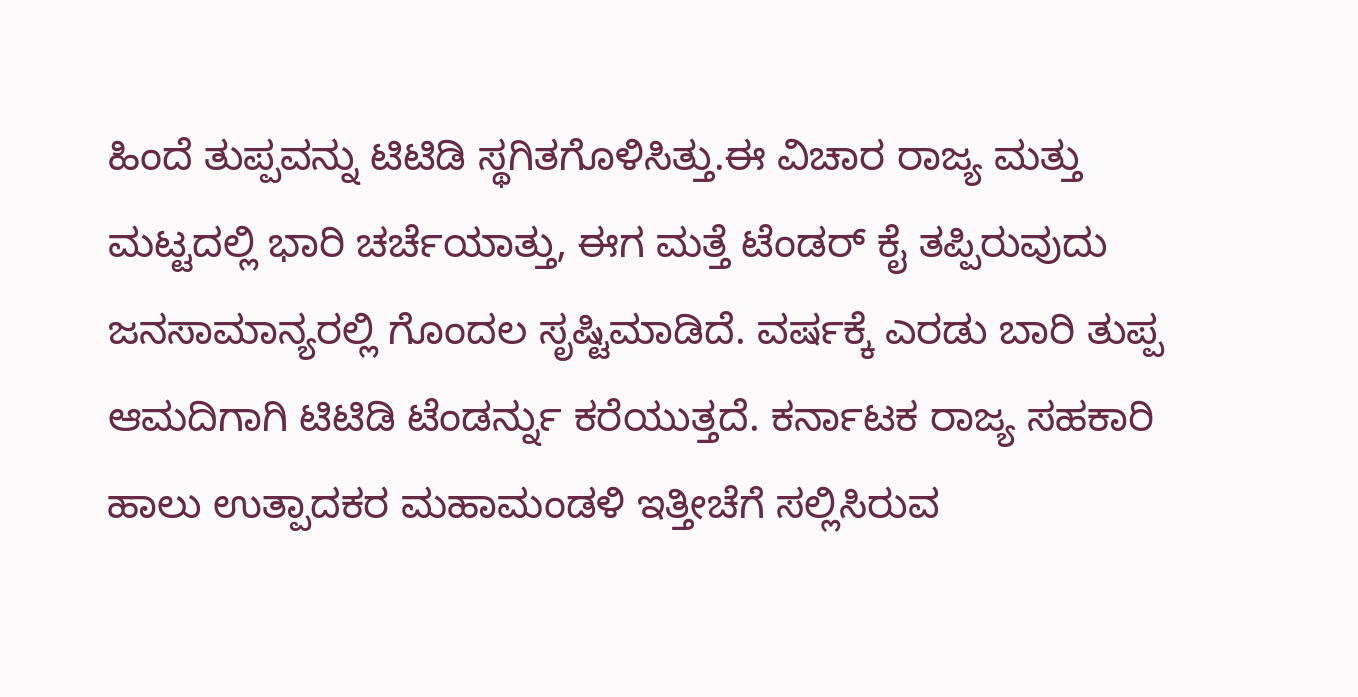ಹಿಂದೆ ತುಪ್ಪವನ್ನು ಟಿಟಿಡಿ ಸ್ಥಗಿತಗೊಳಿಸಿತ್ತು.ಈ ವಿಚಾರ ರಾಜ್ಯ ಮತ್ತು ಮಟ್ಟದಲ್ಲಿ ಭಾರಿ ಚರ್ಚೆಯಾತ್ತು, ಈಗ ಮತ್ತೆ ಟೆಂಡರ್ ಕೈ ತಪ್ಪಿರುವುದು ಜನಸಾಮಾನ್ಯರಲ್ಲಿ ಗೊಂದಲ ಸೃಷ್ಟಿಮಾಡಿದೆ. ವರ್ಷಕ್ಕೆ ಎರಡು ಬಾರಿ ತುಪ್ಪ ಆಮದಿಗಾಗಿ ಟಿಟಿಡಿ ಟೆಂಡರ್ನ್ನು ಕರೆಯುತ್ತದೆ. ಕರ್ನಾಟಕ ರಾಜ್ಯ ಸಹಕಾರಿ ಹಾಲು ಉತ್ಪಾದಕರ ಮಹಾಮಂಡಳಿ ಇತ್ತೀಚೆಗೆ ಸಲ್ಲಿಸಿರುವ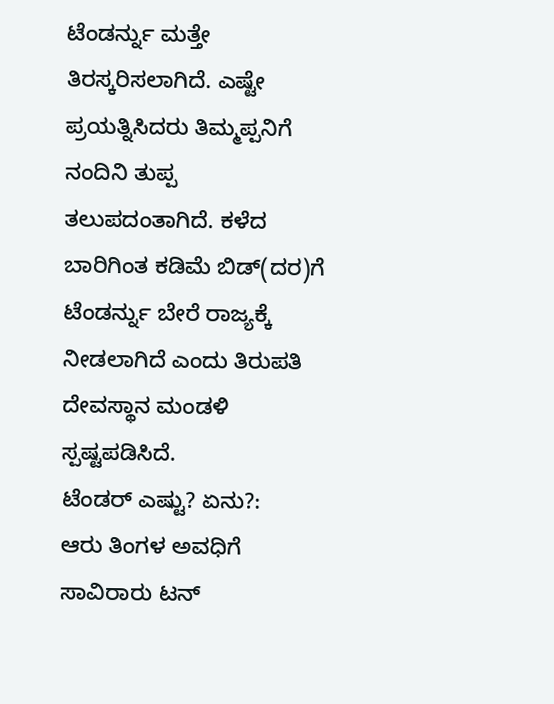ಟೆಂಡರ್ನ್ನು ಮತ್ತೇ ತಿರಸ್ಕರಿಸಲಾಗಿದೆ. ಎಷ್ಟೇ ಪ್ರಯತ್ನಿಸಿದರು ತಿಮ್ಮಪ್ಪನಿಗೆ ನಂದಿನಿ ತುಪ್ಪ ತಲುಪದಂತಾಗಿದೆ. ಕಳೆದ ಬಾರಿಗಿಂತ ಕಡಿಮೆ ಬಿಡ್(ದರ)ಗೆ ಟೆಂಡರ್ನ್ನು ಬೇರೆ ರಾಜ್ಯಕ್ಕೆ ನೀಡಲಾಗಿದೆ ಎಂದು ತಿರುಪತಿ ದೇವಸ್ಥಾನ ಮಂಡಳಿ ಸ್ಪಷ್ಟಪಡಿಸಿದೆ.
ಟೆಂಡರ್ ಎಷ್ಟು? ಏನು?:
ಆರು ತಿಂಗಳ ಅವಧಿಗೆ ಸಾವಿರಾರು ಟನ್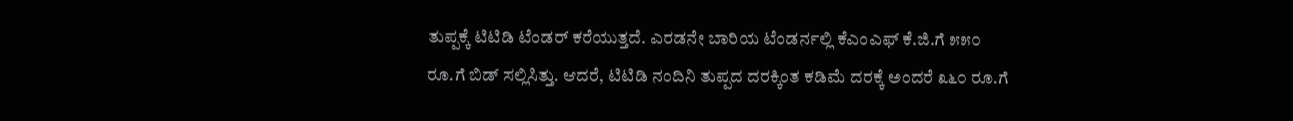ತುಪ್ಪಕ್ಕೆ ಟಿಟಿಡಿ ಟೆಂಡರ್ ಕರೆಯುತ್ತದೆ. ಎರಡನೇ ಬಾರಿಯ ಟೆಂಡರ್ನಲ್ಲಿ ಕೆಎಂಎಫ್ ಕೆ.ಜಿ.ಗೆ ೫೫೦ ರೂ.ಗೆ ಬಿಡ್ ಸಲ್ಲಿಸಿತ್ತು. ಆದರೆ, ಟಿಟಿಡಿ ನಂದಿನಿ ತುಪ್ಪದ ದರಕ್ಕಿಂತ ಕಡಿಮೆ ದರಕ್ಕೆ ಅಂದರೆ ೩೬೦ ರೂ.ಗೆ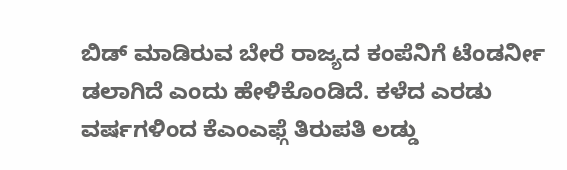ಬಿಡ್ ಮಾಡಿರುವ ಬೇರೆ ರಾಜ್ಯದ ಕಂಪೆನಿಗೆ ಟೆಂಡರ್ನೀ ಡಲಾಗಿದೆ ಎಂದು ಹೇಳಿಕೊಂಡಿದೆ. ಕಳೆದ ಎರಡು ವರ್ಷಗಳಿಂದ ಕೆಎಂಎಫ್ಗೆ ತಿರುಪತಿ ಲಡ್ಡು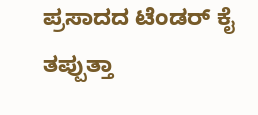ಪ್ರಸಾದದ ಟೆಂಡರ್ ಕೈ ತಪ್ಪುತ್ತಾ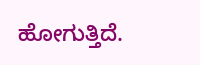ಹೋಗುತ್ತಿದೆ.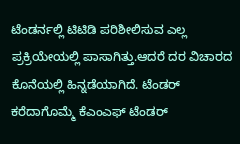ಟೆಂಡರ್ನಲ್ಲಿ ಟಿಟಿಡಿ ಪರಿಶೀಲಿಸುವ ಎಲ್ಲ ಪ್ರಕ್ರಿಯೇಯಲ್ಲಿ ಪಾಸಾಗಿತ್ತು.ಆದರೆ ದರ ವಿಚಾರದ ಕೊನೆಯಲ್ಲಿ ಹಿನ್ನಡೆಯಾಗಿದೆ. ಟೆಂಡರ್ ಕರೆದಾಗೊಮ್ಮೆ ಕೆಎಂಎಫ್ ಟೆಂಡರ್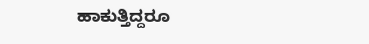ಹಾಕುತ್ತಿದ್ದರೂ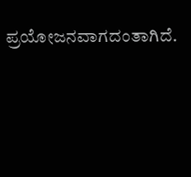ಪ್ರಯೋಜನವಾಗದಂತಾಗಿದೆ.